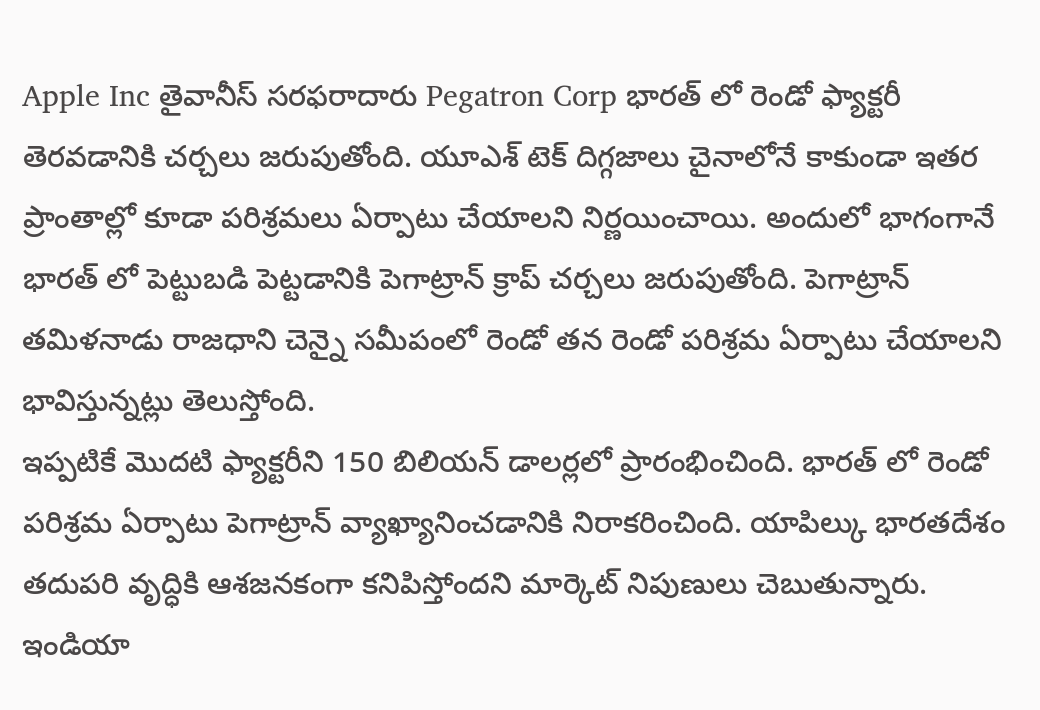Apple Inc తైవానీస్ సరఫరాదారు Pegatron Corp భారత్ లో రెండో ఫ్యాక్టరీ తెరవడానికి చర్చలు జరుపుతోంది. యూఎశ్ టెక్ దిగ్గజాలు చైనాలోనే కాకుండా ఇతర ప్రాంతాల్లో కూడా పరిశ్రమలు ఏర్పాటు చేయాలని నిర్ణయించాయి. అందులో భాగంగానే భారత్ లో పెట్టుబడి పెట్టడానికి పెగాట్రాన్ క్రాప్ చర్చలు జరుపుతోంది. పెగాట్రాన్ తమిళనాడు రాజధాని చెన్నై సమీపంలో రెండో తన రెండో పరిశ్రమ ఏర్పాటు చేయాలని భావిస్తున్నట్లు తెలుస్తోంది.
ఇప్పటికే మొదటి ఫ్యాక్టరీని 150 బిలియన్ డాలర్లలో ప్రారంభించింది. భారత్ లో రెండో పరిశ్రమ ఏర్పాటు పెగాట్రాన్ వ్యాఖ్యానించడానికి నిరాకరించింది. యాపిల్కు భారతదేశం తదుపరి వృద్ధికి ఆశజనకంగా కనిపిస్తోందని మార్కెట్ నిపుణులు చెబుతున్నారు. ఇండియా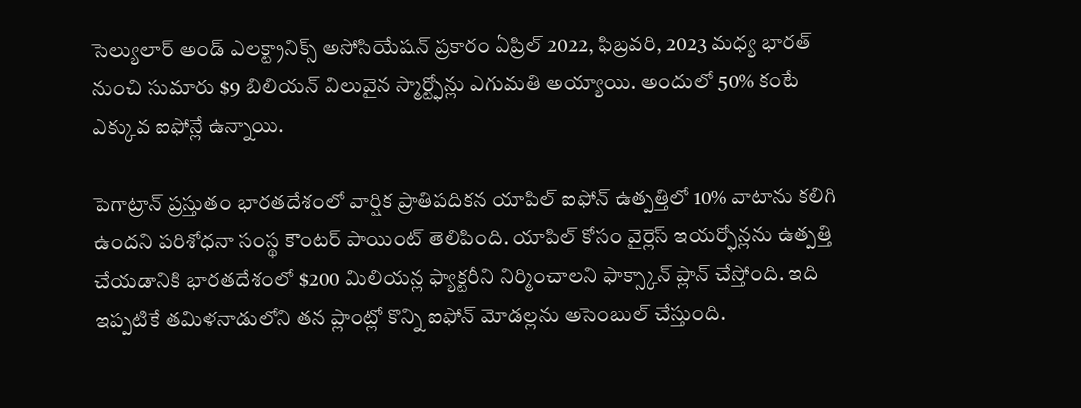సెల్యులార్ అండ్ ఎలక్ట్రానిక్స్ అసోసియేషన్ ప్రకారం ఏప్రిల్ 2022, ఫిబ్రవరి, 2023 మధ్య భారత్ నుంచి సుమారు $9 బిలియన్ విలువైన స్మార్ట్ఫోన్లు ఎగుమతి అయ్యాయి. అందులో 50% కంటే ఎక్కువ ఐఫోన్లే ఉన్నాయి.

పెగాట్రాన్ ప్రస్తుతం భారతదేశంలో వార్షిక ప్రాతిపదికన యాపిల్ ఐఫోన్ ఉత్పత్తిలో 10% వాటాను కలిగి ఉందని పరిశోధనా సంస్థ కౌంటర్ పాయింట్ తెలిపింది. యాపిల్ కోసం వైర్లెస్ ఇయర్ఫోన్లను ఉత్పత్తి చేయడానికి భారతదేశంలో $200 మిలియన్ల ఫ్యాక్టరీని నిర్మించాలని ఫాక్స్కాన్ ప్లాన్ చేస్తోంది. ఇది ఇప్పటికే తమిళనాడులోని తన ప్లాంట్లో కొన్ని ఐఫోన్ మోడల్లను అసెంబుల్ చేస్తుంది.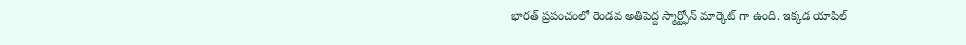భారత్ ప్రపంచంలో రెండవ అతిపెద్ద స్మార్ట్ఫోన్ మార్కెట్ గా ఉంది. ఇక్కడ యాపిల్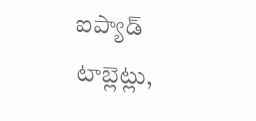ఐప్యాడ్ టాబ్లెట్లు,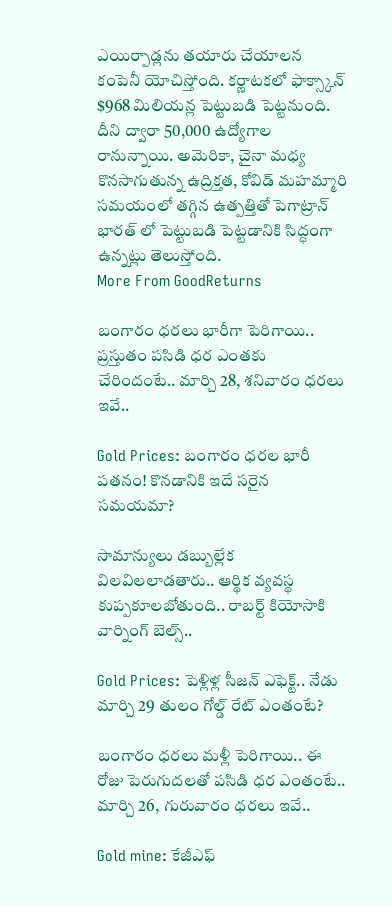ఎయిర్పాడ్లను తయారు చేయాలన కంపెనీ యోచిస్తోంది. కర్ణాటకలో ఫాక్స్కాన్ $968 మిలియన్ల పెట్టుబడి పెట్టనుంది. దీని ద్వారా 50,000 ఉద్యోగాల రానున్నాయి. అమెరికా, చైనా మధ్య కొనసాగుతున్న ఉద్రిక్తత, కోవిడ్ మహమ్మారి సమయంలో తగ్గిన ఉత్పత్తితో పెగాట్రాన్ భారత్ లో పెట్టుబడి పెట్టడానికి సిద్ధంగా ఉన్నట్లు తెలుస్తోంది.
More From GoodReturns

బంగారం ధరలు భారీగా పెరిగాయి.. ప్రస్తుతం పసిడి ధర ఎంతకు చేరిందంటే.. మార్చి 28, శనివారం ధరలు ఇవే..

Gold Prices: బంగారం ధరల భారీ పతనం! కొనడానికి ఇదే సరైన సమయమా?

సామాన్యులు డబ్బుల్లేక విలవిలలాడతారు.. ఆర్థిక వ్యవస్థ కుప్పకూలబోతుంది.. రాబర్ట్ కియోసాకి వార్నింగ్ బెల్స్..

Gold Prices: పెళ్లిళ్ల సీజన్ ఎఫెక్ట్.. నేడు మార్చి 29 తులం గోల్డ్ రేట్ ఎంతంటే?

బంగారం ధరలు మళ్లీ పెరిగాయి.. ఈ రోజు పెరుగుదలతో పసిడి ధర ఎంతంటే.. మార్చి 26, గురువారం ధరలు ఇవే..

Gold mine: కేజీఎఫ్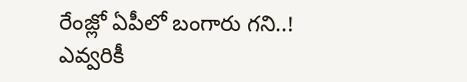రేంజ్లో ఏపీలో బంగారు గని..! ఎవ్వరికీ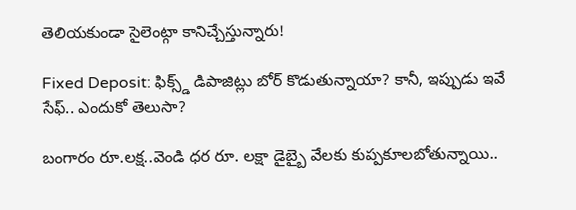తెలియకుండా సైలెంట్గా కానిచ్చేస్తున్నారు!

Fixed Deposit: ఫిక్స్డ్ డిపాజిట్లు బోర్ కొడుతున్నాయా? కానీ, ఇప్పుడు ఇవే సేఫ్.. ఎందుకో తెలుసా?

బంగారం రూ.లక్ష..వెండి ధర రూ. లక్షా డైబ్బై వేలకు కుప్పకూలబోతున్నాయి..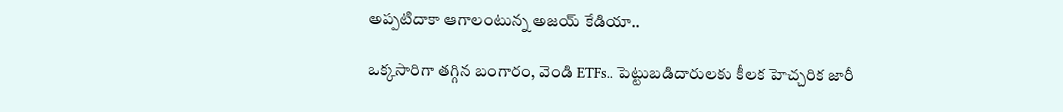అప్పటిదాకా ఆగాలంటున్న అజయ్ కేడియా..

ఒక్కసారిగా తగ్గిన బంగారం, వెండి ETFs.. పెట్టుబడిదారులకు కీలక హెచ్చరిక జారీ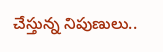చేస్తున్న నిపుణులు..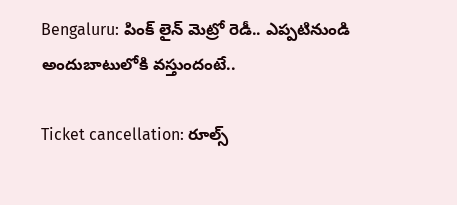Bengaluru: పింక్ లైన్ మెట్రో రెడీ.. ఎప్పటినుండి అందుబాటులోకి వస్తుందంటే..

Ticket cancellation: రూల్స్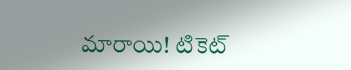మారాయి! టికెట్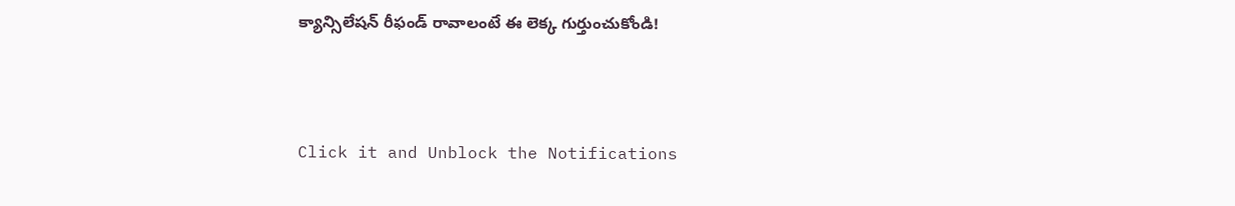క్యాన్సిలేషన్ రీఫండ్ రావాలంటే ఈ లెక్క గుర్తుంచుకోండి!



Click it and Unblock the Notifications